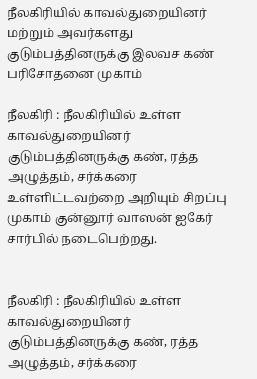நீலகிரியில் காவல்துறையினர் மற்றும் அவர்களது குடும்பத்தினருக்கு இலவச கண் பரிசோதனை முகாம்

நீலகிரி : நீலகிரியில் உள்ள காவல்துறையினர் குடும்பத்தினருக்கு கண், ரத்த அழுத்தம், சர்க்கரை உள்ளிட்டவற்றை அறியும் சிறப்பு முகாம் குன்னூர் வாஸன் ஐகேர் சார்பில் நடைபெற்றது.


நீலகிரி : நீலகிரியில் உள்ள காவல்துறையினர் குடும்பத்தினருக்கு கண், ரத்த அழுத்தம், சர்க்கரை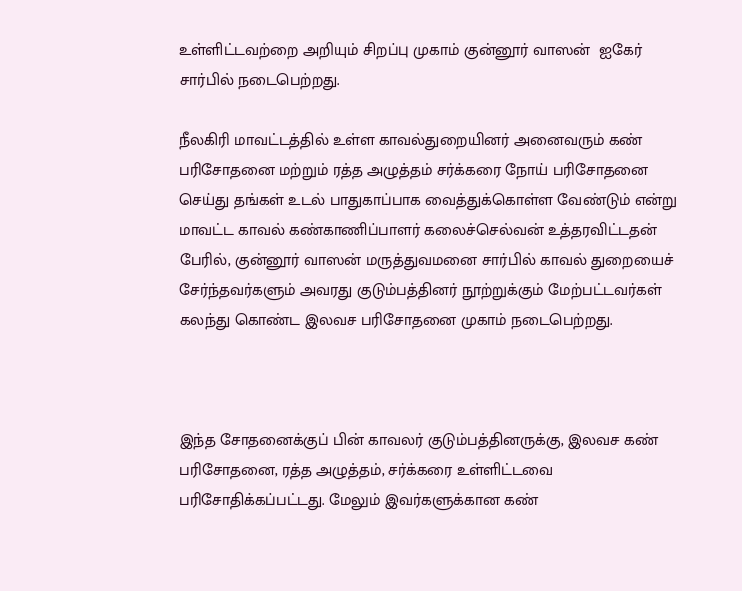உள்ளிட்டவற்றை அறியும் சிறப்பு முகாம் குன்னூர் வாஸன்  ஐகேர் சார்பில் நடைபெற்றது.

நீலகிரி மாவட்டத்தில் உள்ள காவல்துறையினர் அனைவரும் கண் பரிசோதனை மற்றும் ரத்த அழுத்தம் சர்க்கரை நோய் பரிசோதனை செய்து தங்கள் உடல் பாதுகாப்பாக வைத்துக்கொள்ள வேண்டும் என்று மாவட்ட காவல் கண்காணிப்பாளர் கலைச்செல்வன் உத்தரவிட்டதன் பேரில், குன்னூர் வாஸன் மருத்துவமனை சார்பில் காவல் துறையைச் சேர்ந்தவர்களும் அவரது குடும்பத்தினர் நூற்றுக்கும் மேற்பட்டவர்கள் கலந்து கொண்ட இலவச பரிசோதனை முகாம் நடைபெற்றது.



இந்த சோதனைக்குப் பின் காவலர் குடும்பத்தினருக்கு, இலவச கண் பரிசோதனை, ரத்த அழுத்தம், சர்க்கரை உள்ளிட்டவை பரிசோதிக்கப்பட்டது. மேலும் இவர்களுக்கான கண்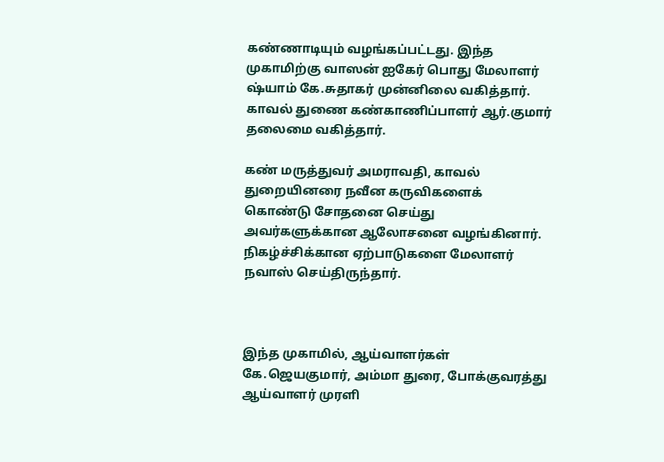கண்ணாடியும் வழங்கப்பட்டது. இந்த முகாமிற்கு வாஸன் ஐகேர் பொது மேலாளர் ஷ்யாம் கே.சுதாகர் முன்னிலை வகித்தார். காவல் துணை கண்காணிப்பாளர் ஆர்.குமார் தலைமை வகித்தார்.

கண் மருத்துவர் அமராவதி, காவல் துறையினரை நவீன கருவிகளைக் கொண்டு சோதனை செய்து அவர்களுக்கான ஆலோசனை வழங்கினார். நிகழ்ச்சிக்கான ஏற்பாடுகளை மேலாளர் நவாஸ் செய்திருந்தார்.



இந்த முகாமில், ஆய்வாளர்கள் கே.ஜெயகுமார், அம்மா துரை, போக்குவரத்து ஆய்வாளர் முரளி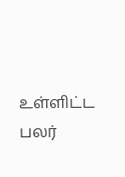உள்ளிட்ட பலர்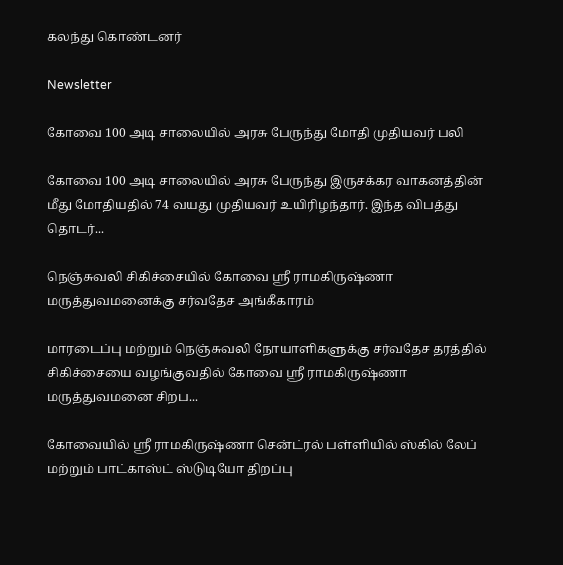கலந்து கொண்டனர்

Newsletter

கோவை 100 அடி சாலையில் அரசு பேருந்து மோதி முதியவர் பலி

கோவை 100 அடி சாலையில் அரசு பேருந்து இருசக்கர வாகனத்தின் மீது மோதியதில் 74 வயது முதியவர் உயிரிழந்தார். இந்த விபத்து தொடர்...

நெஞ்சுவலி சிகிச்சையில் கோவை ஸ்ரீ ராமகிருஷ்ணா மருத்துவமனைக்கு சர்வதேச அங்கீகாரம்

மாரடைப்பு மற்றும் நெஞ்சுவலி நோயாளிகளுக்கு சர்வதேச தரத்தில் சிகிச்சையை வழங்குவதில் கோவை ஸ்ரீ ராமகிருஷ்ணா மருத்துவமனை சிறப...

கோவையில் ஸ்ரீ ராமகிருஷ்ணா சென்ட்ரல் பள்ளியில் ஸ்கில் லேப் மற்றும் பாட்காஸ்ட் ஸ்டுடியோ திறப்பு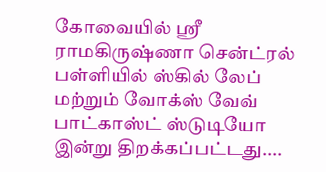கோவையில் ஸ்ரீ ராமகிருஷ்ணா சென்ட்ரல் பள்ளியில் ஸ்கில் லேப் மற்றும் வோக்ஸ் வேவ் பாட்காஸ்ட் ஸ்டுடியோ இன்று திறக்கப்பட்டது....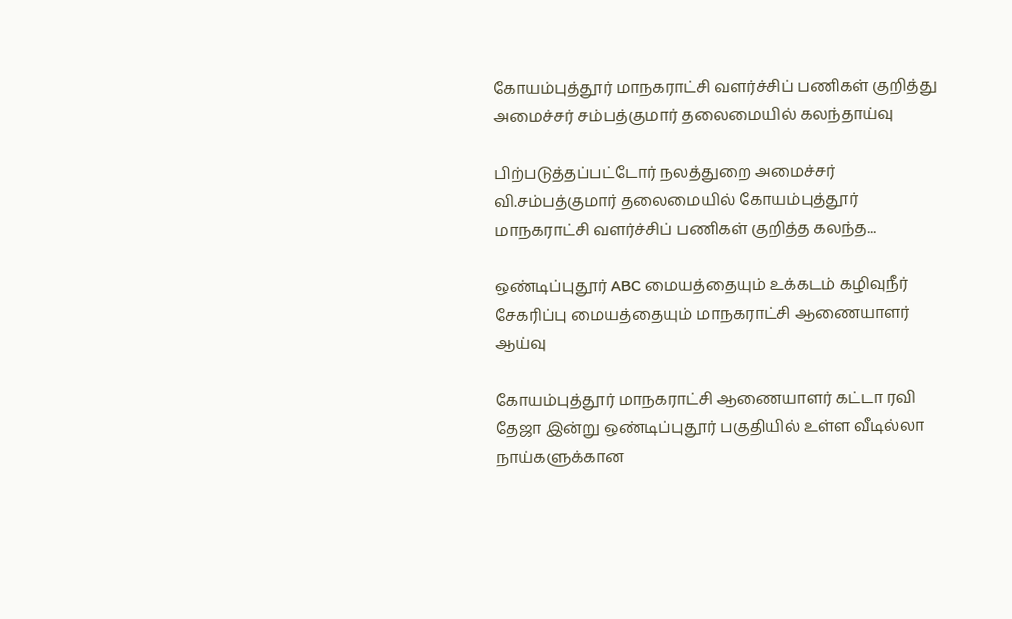கோயம்புத்தூர் மாநகராட்சி வளர்ச்சிப் பணிகள் குறித்து அமைச்சர் சம்பத்குமார் தலைமையில் கலந்தாய்வு

பிற்படுத்தப்பட்டோர் நலத்துறை அமைச்சர் வி.சம்பத்குமார் தலைமையில் கோயம்புத்தூர் மாநகராட்சி வளர்ச்சிப் பணிகள் குறித்த கலந்த...

ஒண்டிப்புதூர் ABC மையத்தையும் உக்கடம் கழிவுநீர் சேகரிப்பு மையத்தையும் மாநகராட்சி ஆணையாளர் ஆய்வு

கோயம்புத்தூர் மாநகராட்சி ஆணையாளர் கட்டா ரவி தேஜா இன்று ஒண்டிப்புதூர் பகுதியில் உள்ள வீடில்லா நாய்களுக்கான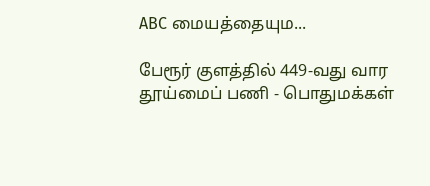ABC மையத்தையும...

பேரூர் குளத்தில் 449-வது வார தூய்மைப் பணி - பொதுமக்கள்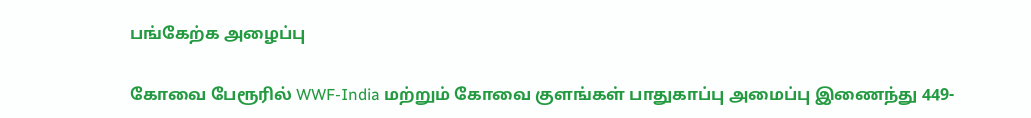பங்கேற்க அழைப்பு

கோவை பேரூரில் WWF-India மற்றும் கோவை குளங்கள் பாதுகாப்பு அமைப்பு இணைந்து 449-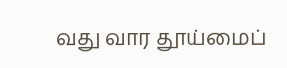வது வார தூய்மைப்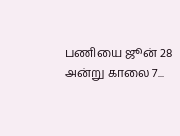பணியை ஜூன் 28 அன்று காலை 7...